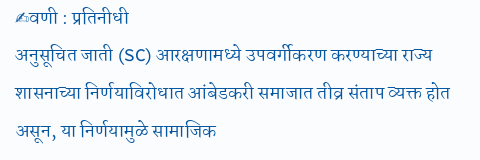✍वणी : प्रतिनीधी
अनुसूचित जाती (SC) आरक्षणामध्ये उपवर्गीकरण करण्याच्या राज्य शासनाच्या निर्णयाविरोधात आंबेडकरी समाजात तीव्र संताप व्यक्त होत असून, या निर्णयामुळे सामाजिक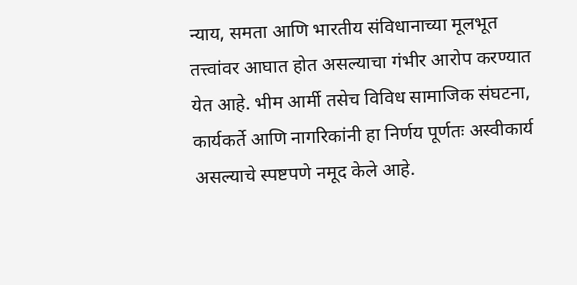न्याय, समता आणि भारतीय संविधानाच्या मूलभूत तत्त्वांवर आघात होत असल्याचा गंभीर आरोप करण्यात येत आहे. भीम आर्मी तसेच विविध सामाजिक संघटना, कार्यकर्ते आणि नागरिकांनी हा निर्णय पूर्णतः अस्वीकार्य असल्याचे स्पष्टपणे नमूद केले आहे.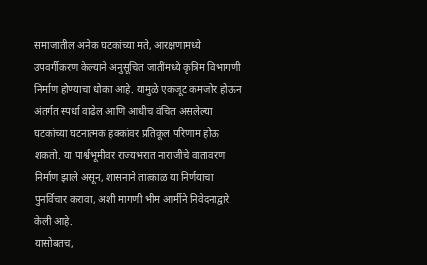समाजातील अनेक घटकांच्या मते, आरक्षणामध्ये उपवर्गीकरण केल्याने अनुसूचित जातींमध्ये कृत्रिम विभागणी निर्माण होण्याचा धोका आहे. यामुळे एकजूट कमजोर होऊन अंतर्गत स्पर्धा वाढेल आणि आधीच वंचित असलेल्या घटकांच्या घटनात्मक हक्कांवर प्रतिकूल परिणाम होऊ शकतो. या पार्श्वभूमीवर राज्यभरात नाराजीचे वातावरण निर्माण झाले असून, शासनाने तात्काळ या निर्णयाचा पुनर्विचार करावा, अशी मागणी भीम आर्मीने निवेदनाद्वारे केली आहे.
यासोबतच,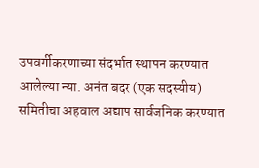उपवर्गीकरणाच्या संदर्भात स्थापन करण्यात आलेल्या न्या. अनंत बदर (एक सदस्यीय) समितीचा अहवाल अद्याप सार्वजनिक करण्यात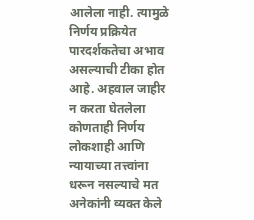आलेला नाही. त्यामुळे निर्णय प्रक्रियेत पारदर्शकतेचा अभाव असल्याची टीका होत आहे. अहवाल जाहीर न करता घेतलेला कोणताही निर्णय लोकशाही आणि न्यायाच्या तत्त्वांना धरून नसल्याचे मत अनेकांनी व्यक्त केले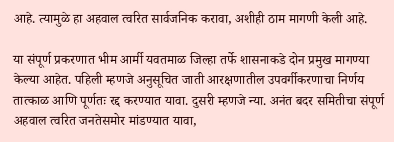आहे. त्यामुळे हा अहवाल त्वरित सार्वजनिक करावा, अशीही ठाम मागणी केली आहे.

या संपूर्ण प्रकरणात भीम आर्मी यवतमाळ जिल्हा तर्फे शासनाकडे दोन प्रमुख मागण्या केल्या आहेत. पहिली म्हणजे अनुसूचित जाती आरक्षणातील उपवर्गीकरणाचा निर्णय तात्काळ आणि पूर्णतः रद्द करण्यात यावा. दुसरी म्हणजे न्या. अनंत बदर समितीचा संपूर्ण अहवाल त्वरित जनतेसमोर मांडण्यात यावा,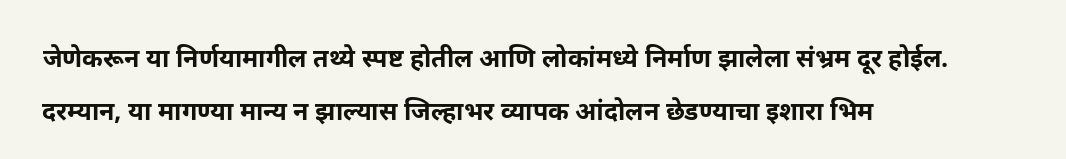जेणेकरून या निर्णयामागील तथ्ये स्पष्ट होतील आणि लोकांमध्ये निर्माण झालेला संभ्रम दूर होईल.
दरम्यान, या मागण्या मान्य न झाल्यास जिल्हाभर व्यापक आंदोलन छेडण्याचा इशारा भिम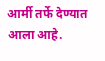आर्मी तर्फे देण्यात आला आहे.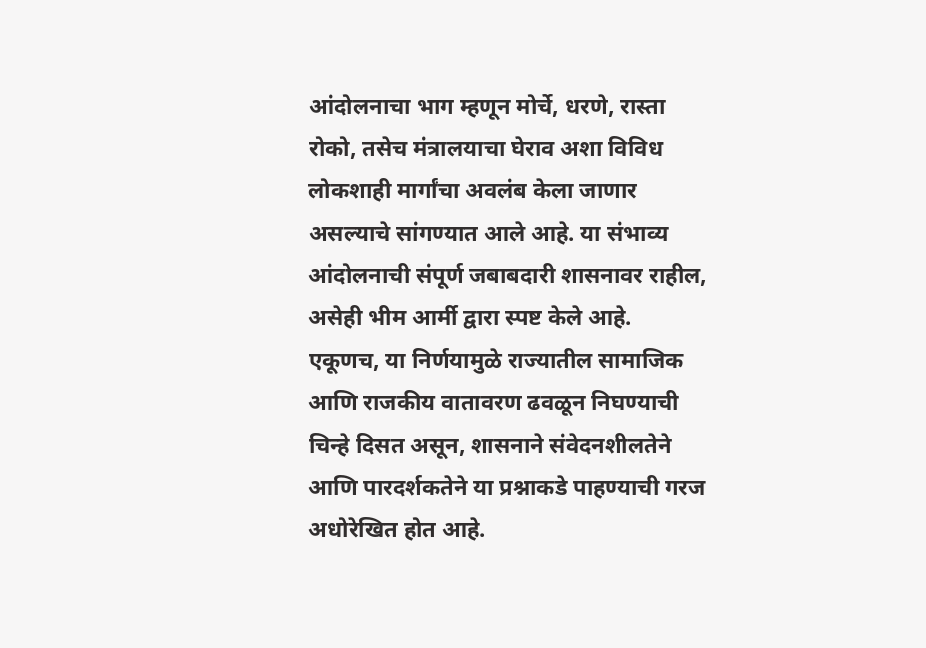आंदोलनाचा भाग म्हणून मोर्चे, धरणे, रास्ता रोको, तसेच मंत्रालयाचा घेराव अशा विविध लोकशाही मार्गांचा अवलंब केला जाणार असल्याचे सांगण्यात आले आहे. या संभाव्य आंदोलनाची संपूर्ण जबाबदारी शासनावर राहील, असेही भीम आर्मी द्वारा स्पष्ट केले आहे.
एकूणच, या निर्णयामुळे राज्यातील सामाजिक आणि राजकीय वातावरण ढवळून निघण्याची चिन्हे दिसत असून, शासनाने संवेदनशीलतेने आणि पारदर्शकतेने या प्रश्नाकडे पाहण्याची गरज अधोरेखित होत आहे.